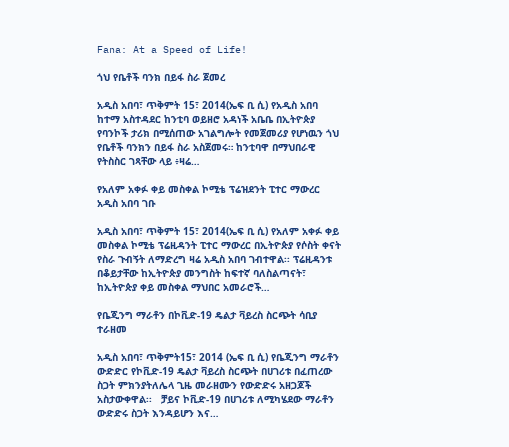Fana: At a Speed of Life!

ጎህ የቤቶች ባንክ በይፋ ስራ ጀመረ

አዲስ አበባ፣ ጥቅምት 15፣ 2014(ኤፍ ቢ ሲ) የአዲስ አበባ ከተማ አስተዳደር ከንቲባ ወይዘሮ አዳነች አቤቤ በኢትዮጵያ የባንኮች ታሪክ በሚሰጠው አገልግሎት የመጀመሪያ የሆነዉን ጎህ የቤቶች ባንክን በይፋ ስራ አስጀመሩ። ከንቲባዋ በማህበራዊ የትስስር ገጻቸው ላይ ፥ዛሬ…

የአለም አቀፉ ቀይ መስቀል ኮሚቴ ፕሬዝደንት ፒተር ማውረር አዲስ አበባ ገቡ

አዲስ አበባ፣ ጥቅምት 15፣ 2014(ኤፍ ቢ ሲ) የአለም አቀፉ ቀይ መስቀል ኮሚቴ ፕሬዚዳንት ፒተር ማውረር በኢትዮጵያ የሶስት ቀናት የስራ ጉብኝት ለማድረግ ዛሬ አዲስ አበባ ገብተዋል፡፡ ፕሬዚዳንቱ በቆይታቸው ከኢትዮጵያ መንግስት ከፍተኛ ባለስልጣናት፣ ከኢትዮጵያ ቀይ መስቀል ማህበር አመራሮች…

የቤጂንግ ማራቶን በኮቪድ-19 ዴልታ ቫይረስ ስርጭት ሳቢያ ተራዘመ

አዲስ አበባ፣ ጥቅምት15፣ 2014 (ኤፍ ቢ ሲ) የቤጂንግ ማራቶን ውድድር የኮቪድ-19 ዴልታ ቫይረስ ስርጭት በሀገሪቱ በፈጠረው ስጋት ምክንያትለሌላ ጊዜ መራዘሙን የውድድሩ አዘጋጆች አስታውቀዋል፡፡   ቻይና ኮቪድ-19 በሀገሪቱ ለሚካሄደው ማራቶን ውድድሩ ስጋት እንዳይሆን እና…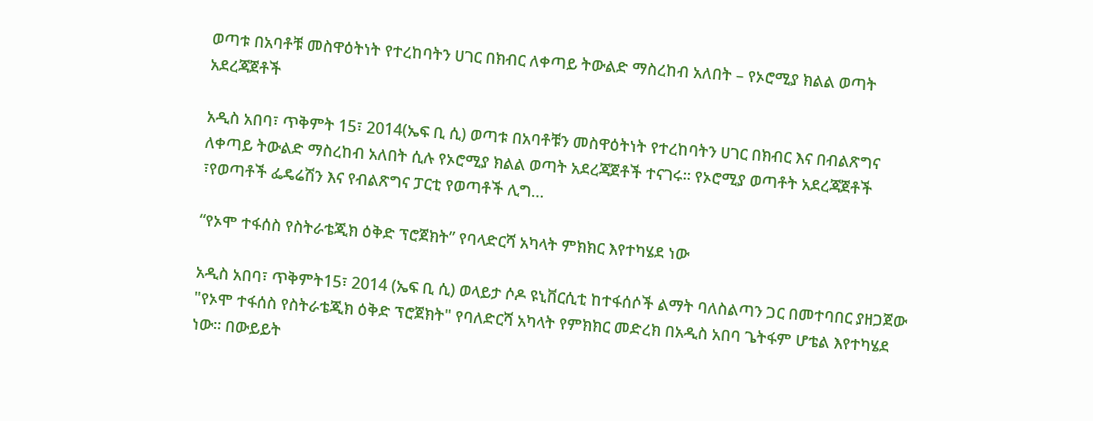ወጣቱ በአባቶቹ መስዋዕትነት የተረከባትን ሀገር በክብር ለቀጣይ ትውልድ ማስረከብ አለበት – የኦሮሚያ ክልል ወጣት አደረጃጀቶች

አዲስ አበባ፣ ጥቅምት 15፣ 2014(ኤፍ ቢ ሲ) ወጣቱ በአባቶቹን መስዋዕትነት የተረከባትን ሀገር በክብር እና በብልጽግና ለቀጣይ ትውልድ ማስረከብ አለበት ሲሉ የኦሮሚያ ክልል ወጣት አደረጃጀቶች ተናገሩ፡፡ የኦሮሚያ ወጣቶት አደረጃጀቶች ፣የወጣቶች ፌዴሬሽን እና የብልጽግና ፓርቲ የወጣቶች ሊግ…

“የኦሞ ተፋሰስ የስትራቴጂክ ዕቅድ ፕሮጀክት” የባላድርሻ አካላት ምክክር እየተካሄደ ነው

አዲስ አበባ፣ ጥቅምት15፣ 2014 (ኤፍ ቢ ሲ) ወላይታ ሶዶ ዩኒቨርሲቲ ከተፋሰሶች ልማት ባለስልጣን ጋር በመተባበር ያዘጋጀው "የኦሞ ተፋሰስ የስትራቴጂክ ዕቅድ ፕሮጀክት" የባለድርሻ አካላት የምክክር መድረክ በአዲስ አበባ ጌትፋም ሆቴል እየተካሄደ ነው። በውይይት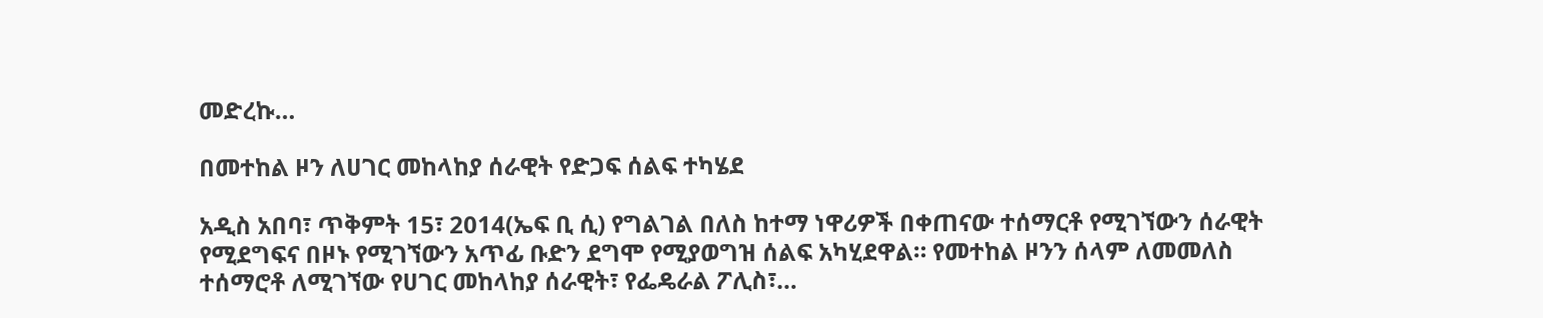መድረኩ…

በመተከል ዞን ለሀገር መከላከያ ሰራዊት የድጋፍ ሰልፍ ተካሄደ

አዲስ አበባ፣ ጥቅምት 15፣ 2014(ኤፍ ቢ ሲ) የግልገል በለስ ከተማ ነዋሪዎች በቀጠናው ተሰማርቶ የሚገኘውን ሰራዊት የሚደግፍና በዞኑ የሚገኘውን አጥፊ ቡድን ደግሞ የሚያወግዝ ሰልፍ አካሂደዋል። የመተከል ዞንን ሰላም ለመመለስ ተሰማሮቶ ለሚገኘው የሀገር መከላከያ ሰራዊት፣ የፌዴራል ፖሊስ፣…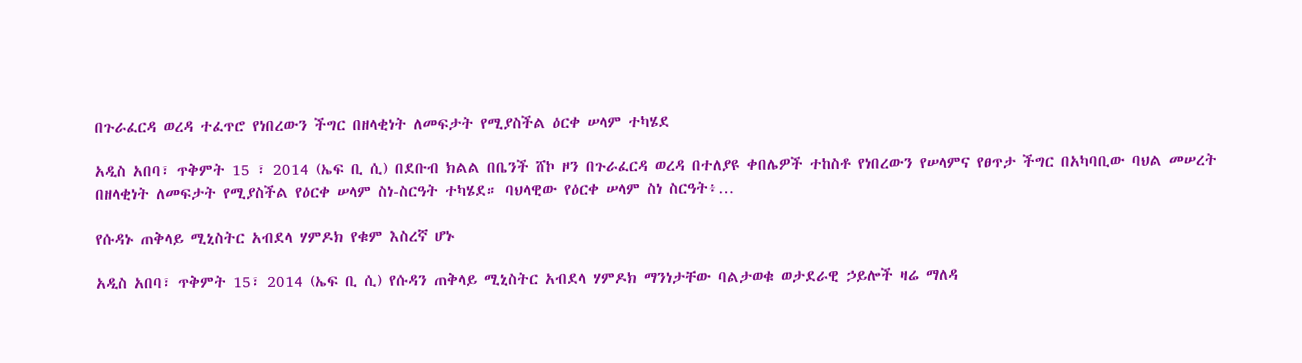በጉራፈርዳ ወረዳ ተፈጥሮ የነበረውን ችግር በዘላቂነት ለመፍታት የሚያስችል ዕርቀ ሠላም ተካሄደ

አዲስ አበባ፣ ጥቅምት 15 ፣ 2014 (ኤፍ ቢ ሲ) በደቡብ ክልል በቤንች ሸኮ ዞን በጉራፈርዳ ወረዳ በተለያዩ ቀበሌዎች ተከስቶ የነበረውን የሠላምና የፀጥታ ችግር በአካባቢው ባህል መሠረት በዘላቂነት ለመፍታት የሚያስችል የዕርቀ ሠላም ስነ-ስርዓት ተካሄደ። ባህላዊው የዕርቀ ሠላም ስነ ስርዓት፥…

የሱዳኑ ጠቅላይ ሚኒስትር አብደላ ሃምዶክ የቁም እስረኛ ሆኑ

አዲስ አበባ፣ ጥቅምት 15፣ 2014 (ኤፍ ቢ ሲ) የሱዳን ጠቅላይ ሚኒስትር አብደላ ሃምዶክ ማንነታቸው ባልታወቁ ወታደራዊ ኃይሎች ዛሬ ማለዳ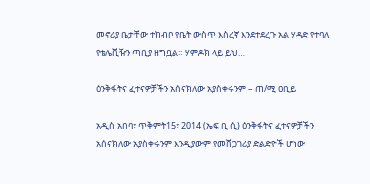መኖሪያ ቤታቸው ተከብቦ የቤት ውስጥ እስረኛ እንደተደረጉ አል ሃዳድ የተባለ የቴሌቪዥን ጣቢያ ዘግቧል። ሃምዶክ ላይ ይህ…

ዕንቅፋትና ፈተናዎቻችን አሰናክለው አያስቀሩንም – ጠ/ሚ ዐቢይ

አዲስ አበባ፣ ጥቅምት15፣ 2014 (ኤፍ ቢ ሲ) ዕንቅፋትና ፈተናዎቻችን አሰናክለው አያስቀሩንም እንዲያውም የመሸጋገሪያ ድልድዮች ሆነው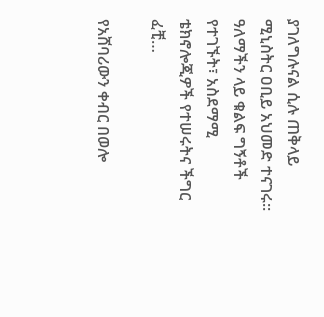ያገለግሉናል ሲሉ ጠቅላይ ሚኒስትር ዐቢይ አህመድ ተናገሩ። ዓለማችን ላይ ቁልፍ ግኝቶች የተገኙት፣ አስደማሚ ቴክኖሎጂዎች የተሠሩትና ችግር ፈቺ…

የአሸባሪውን ቀብር በወሎ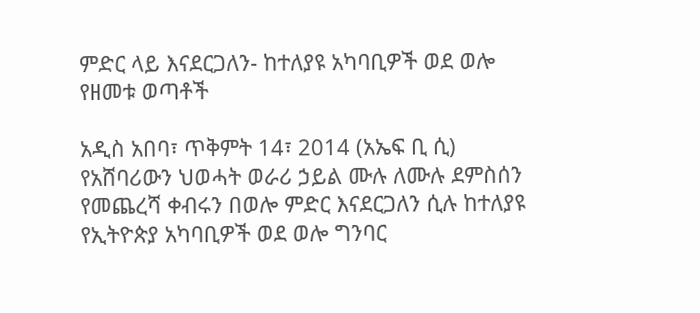ምድር ላይ እናደርጋለን- ከተለያዩ አካባቢዎች ወደ ወሎ የዘመቱ ወጣቶች

አዲስ አበባ፣ ጥቅምት 14፣ 2014 (አኤፍ ቢ ሲ) የአሸባሪውን ህወሓት ወራሪ ኃይል ሙሉ ለሙሉ ደምስሰን የመጨረሻ ቀብሩን በወሎ ምድር እናደርጋለን ሲሉ ከተለያዩ የኢትዮጵያ አካባቢዎች ወደ ወሎ ግንባር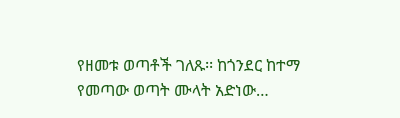የዘመቱ ወጣቶች ገለጹ፡፡ ከጎንደር ከተማ የመጣው ወጣት ሙላት አድነው…